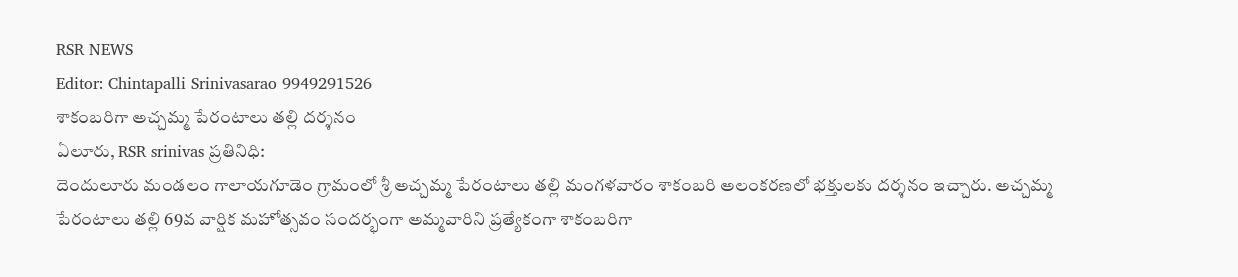RSR NEWS
Editor: Chintapalli Srinivasarao 9949291526
శాకంబరిగా అచ్చమ్మ పేరంటాలు తల్లి దర్శనం
ఏలూరు, RSR srinivas ప్రతినిధి:
దెందులూరు మండలం గాలాయగూడెం గ్రామంలో శ్రీ అచ్చమ్మ పేరంటాలు తల్లి మంగళవారం శాకంబరి అలంకరణలో భక్తులకు దర్శనం ఇచ్చారు. అచ్చమ్మ పేరంటాలు తల్లి 69వ వార్షిక మహోత్సవం సందర్భంగా అమ్మవారిని ప్రత్యేకంగా శాకంబరిగా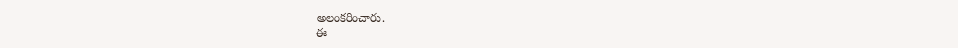అలంకరించారు.
ఈ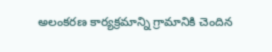అలంకరణ కార్యక్రమాన్ని గ్రామానికి చెందిన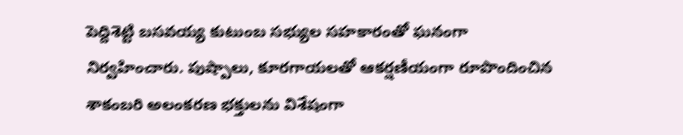పెద్దిశెట్టి బసవయ్య కుటుంబ సభ్యుల సహకారంతో ఘనంగా నిర్వహించారు. పుష్పాలు, కూరగాయలతో ఆకర్షణీయంగా రూపొందించిన శాకంబరి అలంకరణ భక్తులను విశేషంగా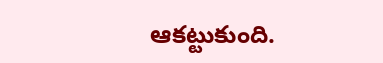ఆకట్టుకుంది.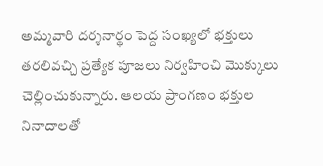అమ్మవారి దర్శనార్థం పెద్ద సంఖ్యలో భక్తులు తరలివచ్చి ప్రత్యేక పూజలు నిర్వహించి మొక్కులు చెల్లించుకున్నారు. ఆలయ ప్రాంగణం భక్తుల నినాదాలతో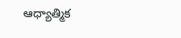ఆధ్యాత్మిక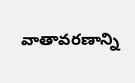వాతావరణాన్ని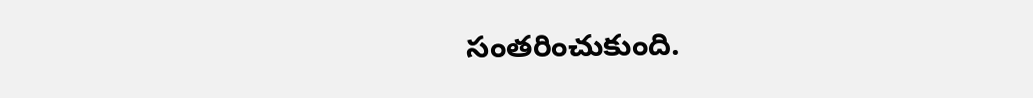సంతరించుకుంది.